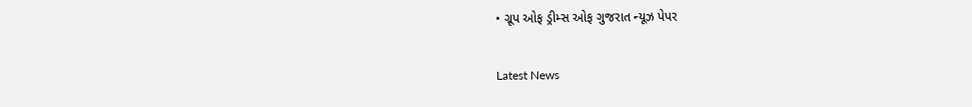• ગ્રૂપ ઓફ ડ્રીમ્સ ઓફ ગુજરાત ન્યૂઝ પેપર

Latest News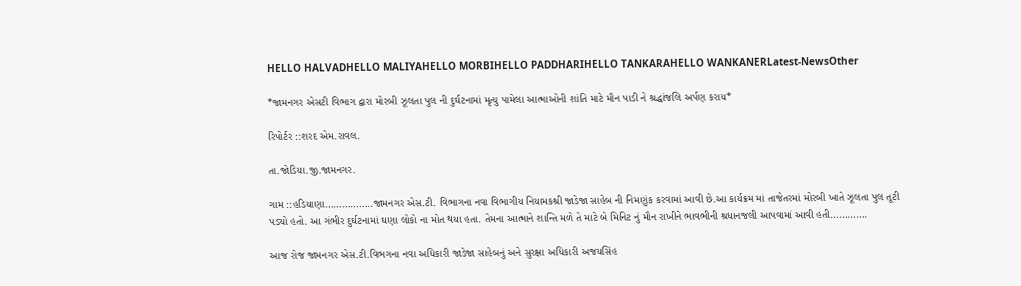HELLO HALVADHELLO MALIYAHELLO MORBIHELLO PADDHARIHELLO TANKARAHELLO WANKANERLatest-NewsOther

*જામનગર એસટી વિભાગ દ્વારા મોરબી ઝૂલતા પુલ ની દુર્ઘટનામાં મૃત્યુ પામેલા આત્માઓની શાંતિ માટે મૌન પાડી ને શ્રદ્ધાંજલિ અર્પણ કરાય*

રિપોર્ટર ::શરદ એમ.રાવલ.

તા.જોડિયા.જી.જામનગર.

ગામ ::હડિયાણા……………..જામનગર એસ.ટી. વિભાગના નવા વિભાગીય નિયામકશ્રી જાડેજા સાહેબ ની નિમણુંક કરવામાં આવી છે.આ કાર્યક્રમ માં તાજેતરમાં મોરબી ખાતે ઝૂલતા પુલ તૂટી પડ્યો હતો. આ ગંભીર દુર્ઘટનામાં ઘણા લોકો ના મોત થયા હતા. તેમના આત્માને શાન્તિ મળે તે માટે બે મિનિટ નું મૌન રાખીને ભાવભીની શ્રધાનજલી આપવામાં આવી હતી………….

આજ રોજ જામનગર એસ.ટી.વિભગના નવા અધિકારી જાડેજા સાહેબનું અને સુરક્ષા અધિકારી અજયસિંહ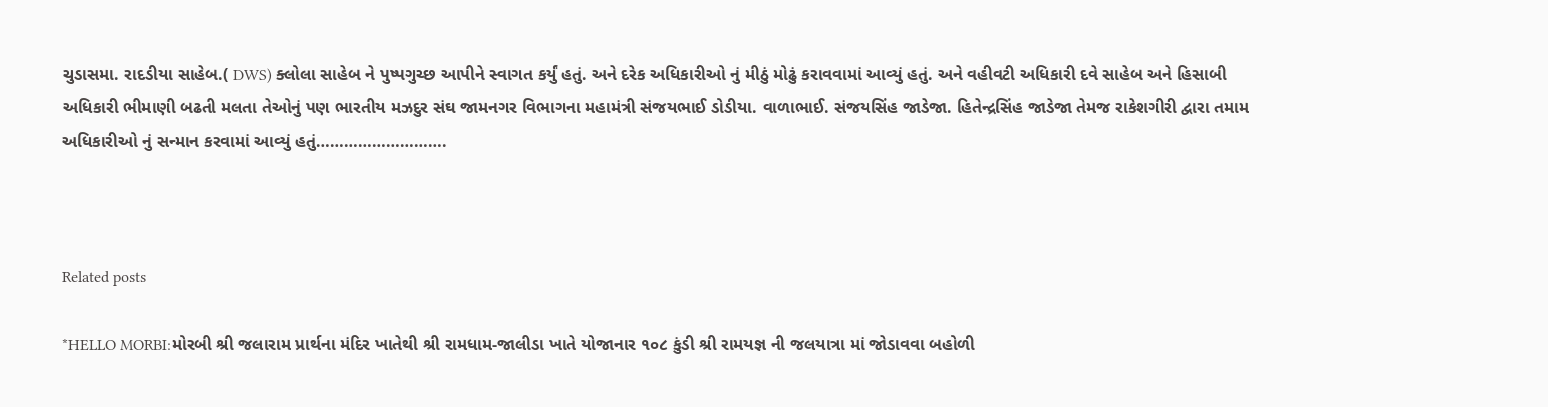ચુડાસમા. રાદડીયા સાહેબ.( DWS) ક્લોલા સાહેબ ને પુષ્પગુચ્છ આપીને સ્વાગત કર્યું હતું. અને દરેક અધિકારીઓ નું મીઠું મોઢું કરાવવામાં આવ્યું હતું. અને વહીવટી અધિકારી દવે સાહેબ અને હિસાબી અધિકારી ભીમાણી બઢતી મલતા તેઓનું પણ ભારતીય મઝદુર સંઘ જામનગર વિભાગના મહામંત્રી સંજયભાઈ ડોડીયા. વાળાભાઈ. સંજયસિંહ જાડેજા. હિતેન્દ્રસિંહ જાડેજા તેમજ રાકેશગીરી દ્વારા તમામ અધિકારીઓ નું સન્માન કરવામાં આવ્યું હતું……………………….



Related posts

*HELLO MORBI:મોરબી શ્રી જલારામ પ્રાર્થના મંદિર ખાતેથી શ્રી રામધામ-જાલીડા ખાતે યોજાનાર ૧૦૮ કુંડી શ્રી રામયજ્ઞ ની જલયાત્રા માં જોડાવવા બહોળી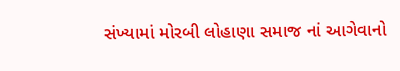સંખ્યામાં મોરબી લોહાણા સમાજ નાં આગેવાનો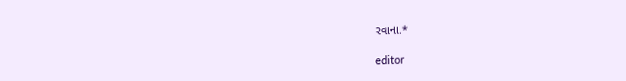રવાના.*

editor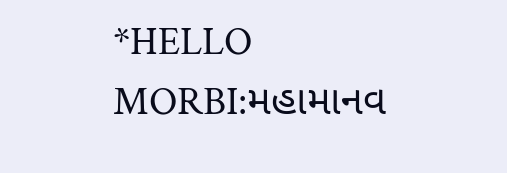*HELLO MORBI:મહામાનવ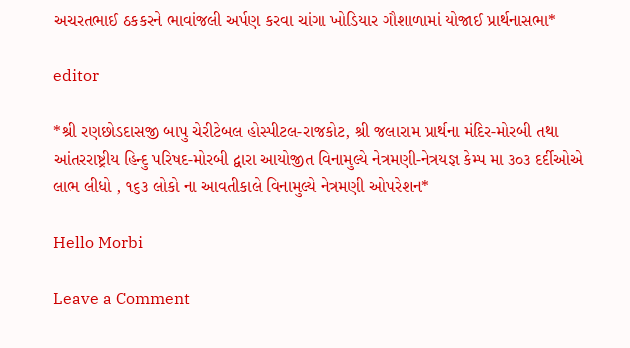અચરતભાઈ ઠકકરને ભાવાંજલી અર્પણ કરવા ચાંગા ખોડિયાર ગૌશાળામાં યોજાઈ પ્રાર્થનાસભા*

editor

*શ્રી રણછોડદાસજી બાપુ ચેરીટેબલ હોસ્પીટલ-રાજકોટ, શ્રી જલારામ પ્રાર્થના મંદિર-મોરબી તથા આંતરરાષ્ટ્રીય હિન્દુ પરિષદ-મોરબી દ્વારા આયોજીત વિનામુલ્યે નેત્રમણી-નેત્રયજ્ઞ કેમ્પ મા ૩૦૩ દર્દીઓએ લાભ લીધો , ૧૬૩ લોકો ના આવતીકાલે વિનામુલ્યે નેત્રમણી ઓપરેશન*

Hello Morbi

Leave a Comment